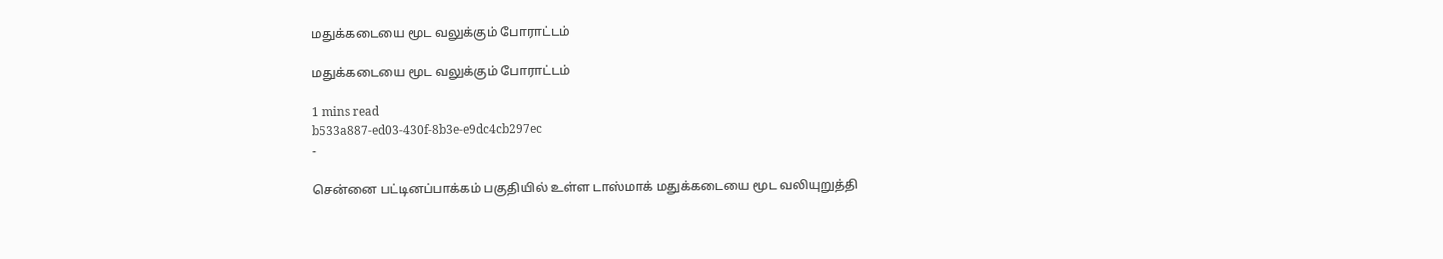மதுக்கடையை மூட வலுக்கும் போராட்டம்

மதுக்கடையை மூட வலுக்கும் போராட்டம்

1 mins read
b533a887-ed03-430f-8b3e-e9dc4cb297ec
-

சென்னை பட்டினப்பாக்கம் பகுதியில் உள்ள டாஸ்மாக் மதுக்கடையை மூட வலியுறுத்தி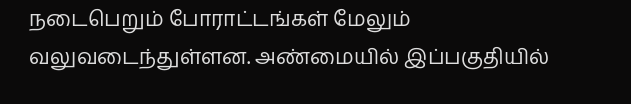நடைபெறும் போராட்டங்கள் மேலும் வலுவடைந்துள்ளன. அண்மையில் இப்பகுதியில்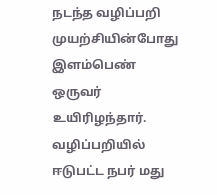நடந்த வழிப்பறி முயற்சியின்போது இளம்பெண் ஒருவர் உயிரிழந்தார். வழிப்பறியில் ஈடுபட்ட நபர் மது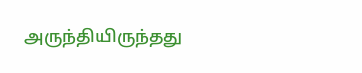அருந்தியிருந்தது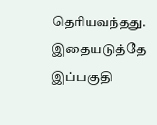தெரியவந்தது. இதையடுத்தே இப்பகுதி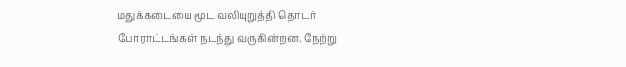மதுக்கடையை மூட வலியுறுத்தி தொடர் போராட்டங்கள் நடந்து வருகின்றன. நேற்று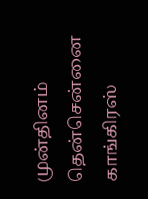முன்தினம் தென்சென்னை காங்கிரஸ்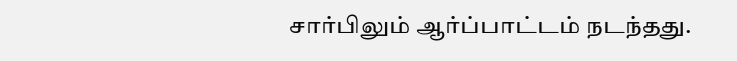சார்பிலும் ஆர்ப்பாட்டம் நடந்தது.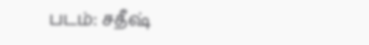படம்: சதீஷ்